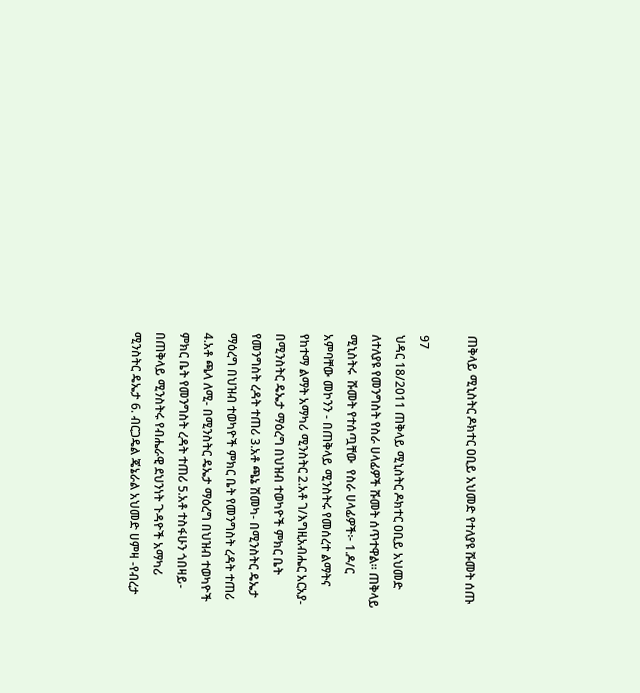ጠቅላይ ሚኒስትር ዶክተር ዐቢይ አህመድ የተለያዩ ሹመት ሰጡ

97
ህዳር 18/2011 ጠቅላይ ሚኒስትር ዶክተር ዐቢይ አህመድ ለተለያዩ የመንግስት የስራ ሀላፊዎች ሹመት ሰጥተዋል። ጠቅላይ ሚኒስትሩ  ሹመት የተሰጧቸው  የስራ ሀላፊዎች፦ 1.ዶ/ር አምባቸው መኮንን - በጠቅላይ ሚንስትሩ የመሰረተ ልማትና የከተማ ልማት አማካሪ ሚንስትር 2.አቶ ገ/እግዚአብሔር አርአያ- በሚንስትር ዴኤታ ማዕረግ በህዝብ ተወካዮች ምክር ቤት የመንግስት ረዳት ተጠሪ 3.አቶ ጫኔ ሽመካ- በሚንስትር ዴኤታ ማዕረግ በህዝብ ተወካዮች ምክር ቤት የመንግስት ረዳት ተጠሪ 4.አቶ ጫላ ለሚ- በሚንስትር ዴኤታ ማዕረግ በህዝብ ተወካዮች ምክር ቤት የመንግስት ረዳት ተጠሪ 5.አቶ ተስፋሁን ጎበዛይ- በጠቅላይ ሚንስትሩ የብሔራዊ ደህንነት ጉዳዮች አማካሪ ሚንስትር ዴኤታ 6. ብርጋዴል ጄኔራል አህመድ ሀምዛ -የብረታ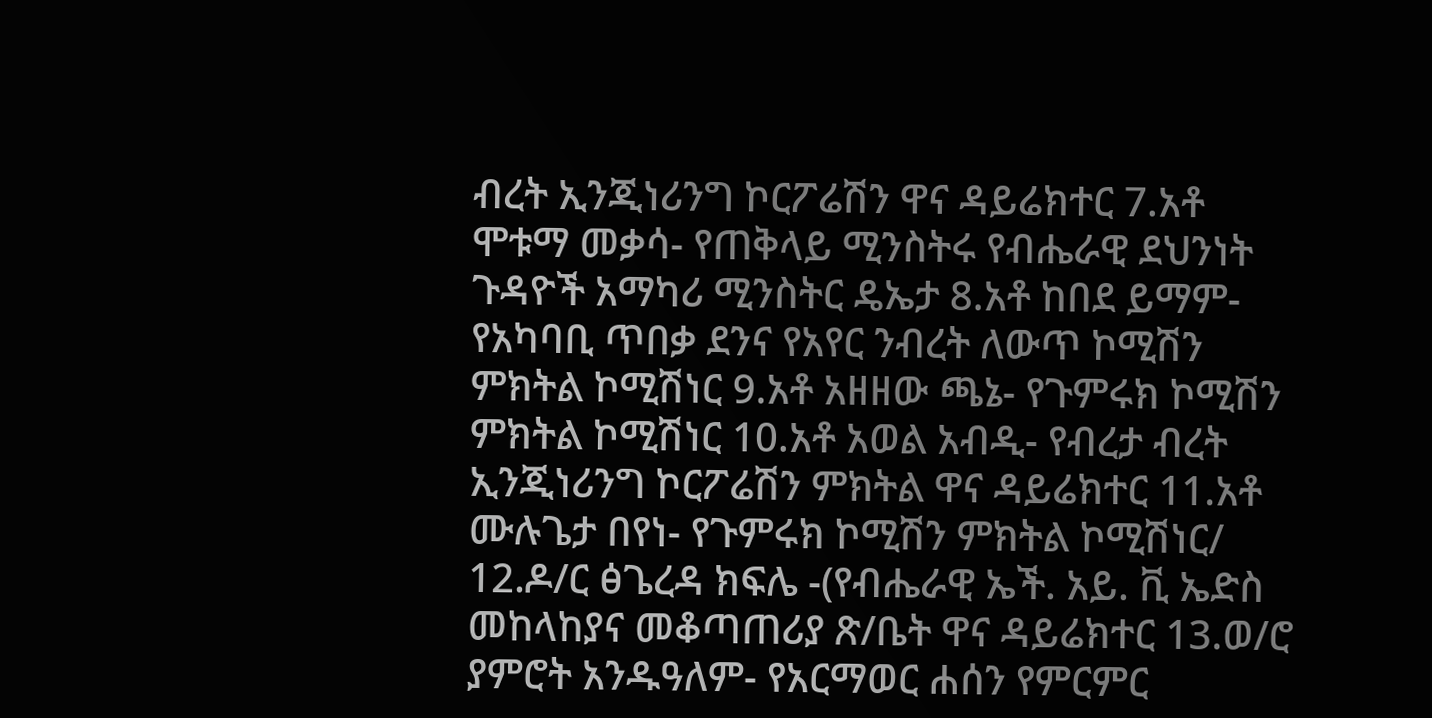ብረት ኢንጂነሪንግ ኮርፖሬሽን ዋና ዳይሬክተር 7.አቶ ሞቱማ መቃሳ- የጠቅላይ ሚንስትሩ የብሔራዊ ደህንነት ጉዳዮች አማካሪ ሚንስትር ዴኤታ 8.አቶ ከበደ ይማም-  የአካባቢ ጥበቃ ደንና የአየር ንብረት ለውጥ ኮሚሽን ምክትል ኮሚሽነር 9.አቶ አዘዘው ጫኔ- የጉምሩክ ኮሚሽን ምክትል ኮሚሽነር 10.አቶ አወል አብዲ- የብረታ ብረት ኢንጂነሪንግ ኮርፖሬሽን ምክትል ዋና ዳይሬክተር 11.አቶ ሙሉጌታ በየነ- የጉምሩክ ኮሚሽን ምክትል ኮሚሽነር/ 12.ዶ/ር ፅጌረዳ ክፍሌ -(የብሔራዊ ኤች. አይ. ቪ ኤድስ መከላከያና መቆጣጠሪያ ጽ/ቤት ዋና ዳይሬክተር 13.ወ/ሮ ያምሮት አንዱዓለም- የአርማወር ሐሰን የምርምር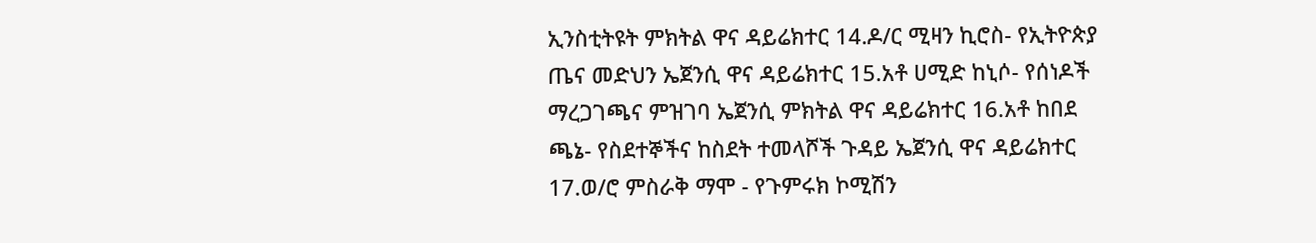ኢንስቲትዩት ምክትል ዋና ዳይሬክተር 14.ዶ/ር ሚዛን ኪሮስ- የኢትዮጵያ ጤና መድህን ኤጀንሲ ዋና ዳይሬክተር 15.አቶ ሀሚድ ከኒሶ- የሰነዶች ማረጋገጫና ምዝገባ ኤጀንሲ ምክትል ዋና ዳይሬክተር 16.አቶ ከበደ ጫኔ- የስደተኞችና ከስደት ተመላሾች ጉዳይ ኤጀንሲ ዋና ዳይሬክተር 17.ወ/ሮ ምስራቅ ማሞ - የጉምሩክ ኮሚሽን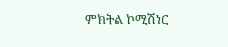ምክትል ኮሚሽነር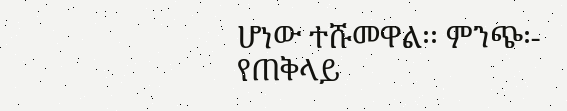ሆነው ተሹመዋል፡፡ ምንጭ፡- የጠቅላይ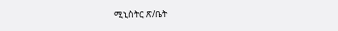ሚኒስትር ጽ/ቤት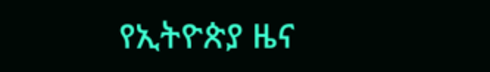የኢትዮጵያ ዜና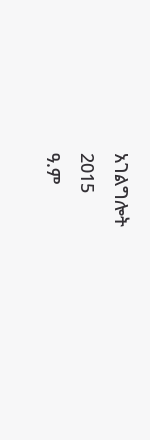አገልግሎት
2015
ዓ.ም